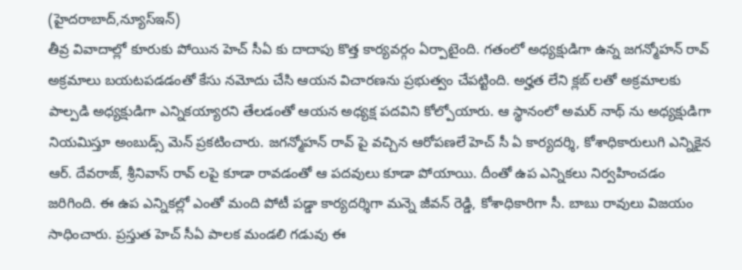(హైదరాబాద్,న్యూస్ఇన్)
తీవ్ర వివాదాల్లో కూరుకు పోయిన హెచ్ సీఏ కు దాదాపు కొత్త కార్యవర్గం ఏర్పాటైంది. గతంలో అధ్యక్షుడిగా ఉన్న జగన్మోహన్ రావ్ అక్రమాలు బయటపడడంతో కేసు నమోదు చేసి ఆయన విచారణను ప్రభుత్వం చేపట్టింది. అర్హత లేని క్లబ్ లతో అక్రమాలకు పాల్పడి అధ్యక్షుడిగా ఎన్నికయ్యారని తేలడంతో ఆయన అధ్యక్ష పదవిని కోల్పోయారు. ఆ స్థానంలో అమర్ నాథ్ ను అధ్యక్షుడిగా నియమిస్తూ అంబుడ్స్ మెన్ ప్రకటించారు. జగన్మోహన్ రావ్ పై వచ్చిన ఆరోపణలే హెచ్ సీ ఏ కార్యదర్శి, కోశాధికారులుగి ఎన్నికైన ఆర్. దేవరాజ్, శ్రీనివాస్ రావ్ లపై కూడా రావడంతో ఆ పదవులు కూడా పోయాయి. దీంతో ఉప ఎన్నికలు నిర్వహించడం జరిగింది. ఈ ఉప ఎన్నికల్లో ఎంతో మంది పోటీ పడ్డా కార్యదర్శిగా మన్నె జీవన్ రెడ్డి, కోశాధికారిగా సీ. బాబు రావులు విజయం సాధించారు. ప్రస్తుత హెచ్ సీఏ పాలక మండలి గడువు ఈ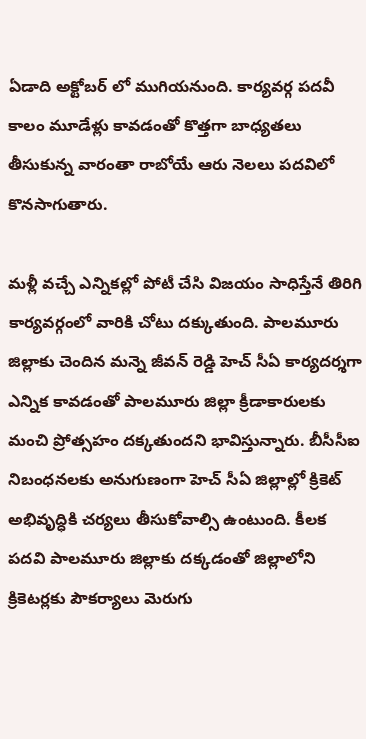ఏడాది అక్టోబర్ లో ముగియనుంది. కార్యవర్గ పదవీ కాలం మూడేళ్లు కావడంతో కొత్తగా బాధ్యతలు తీసుకున్న వారంతా రాబోయే ఆరు నెలలు పదవిలో కొనసాగుతారు.

మళ్లీ వచ్చే ఎన్నికల్లో పోటీ చేసి విజయం సాధిస్తేనే తిరిగి కార్యవర్గంలో వారికి చోటు దక్కుతుంది. పాలమూరు జిల్లాకు చెందిన మన్నె జీవన్ రెడ్డి హెచ్ సీఏ కార్యదర్శగా ఎన్నిక కావడంతో పాలమూరు జిల్లా క్రీడాకారులకు మంచి ప్రోత్సహం దక్కతుందని భావిస్తున్నారు. బీసీసీఐ నిబంధనలకు అనుగుణంగా హెచ్ సీఏ జిల్లాల్లో క్రికెట్ అభివృద్ధికి చర్యలు తీసుకోవాల్సి ఉంటుంది. కీలక పదవి పాలమూరు జిల్లాకు దక్కడంతో జిల్లాలోని క్రికెటర్లకు పౌకర్యాలు మెరుగు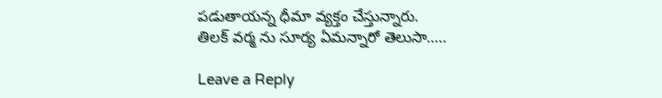పడుతాయన్న ధీమా వ్యక్తం చేస్తున్నారు.
తిలక్ వర్మ ను సూర్య ఏమన్నారో తెలుసా…..

Leave a Reply